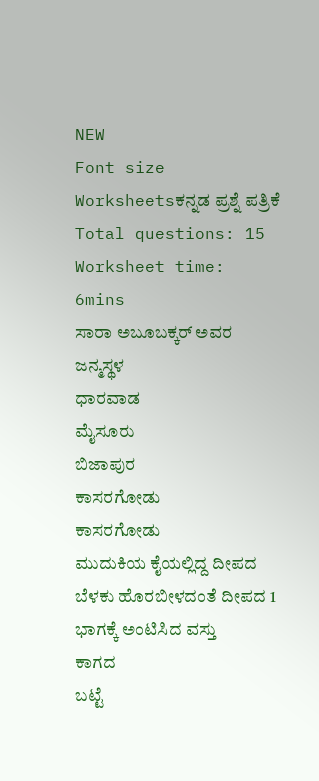NEW
Font size
Worksheetsಕನ್ನಡ ಪ್ರಶ್ನೆ ಪತ್ರಿಕೆ
Total questions: 15
Worksheet time: 6mins
ಸಾರಾ ಅಬೂಬಕ್ಕರ್ ಅವರ ಜನ್ಮಸ್ಥಳ
ಧಾರವಾಡ
ಮೈಸೂರು
ಬಿಜಾಪುರ
ಕಾಸರಗೋಡು
ಕಾಸರಗೋಡು
ಮುದುಕಿಯ ಕೈಯಲ್ಲಿದ್ದ ದೀಪದ ಬೆಳಕು ಹೊರಬೀಳದಂತೆ ದೀಪದ 1 ಭಾಗಕ್ಕೆ ಅಂಟಿಸಿದ ವಸ್ತು
ಕಾಗದ
ಬಟ್ಟೆ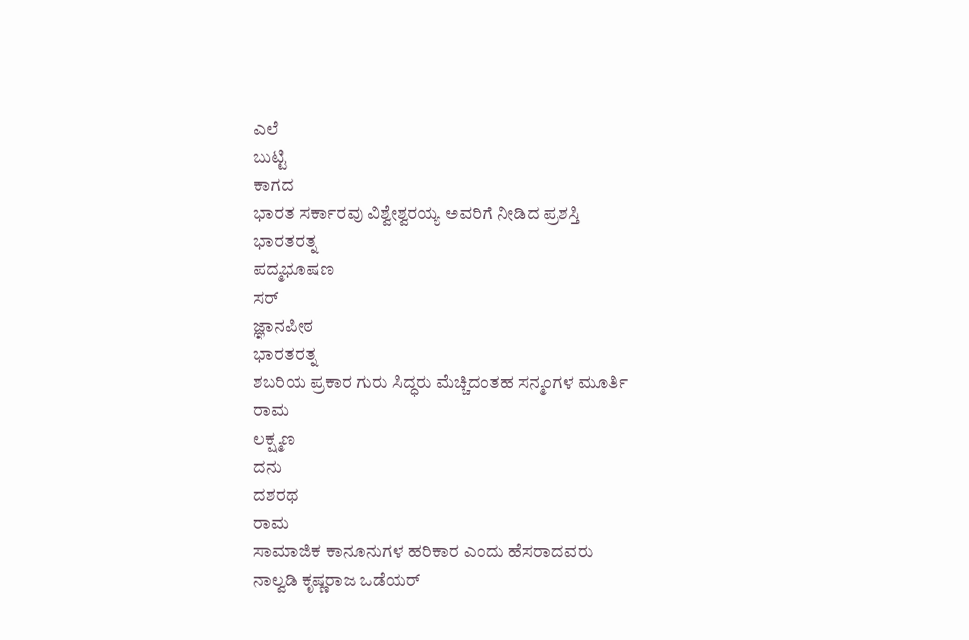ಎಲೆ
ಬುಟ್ಟಿ
ಕಾಗದ
ಭಾರತ ಸರ್ಕಾರವು ವಿಶ್ವೇಶ್ವರಯ್ಯ ಅವರಿಗೆ ನೀಡಿದ ಪ್ರಶಸ್ತಿ
ಭಾರತರತ್ನ
ಪದ್ಮಭೂಷಣ
ಸರ್
ಜ್ಞಾನಪೀಠ
ಭಾರತರತ್ನ
ಶಬರಿಯ ಪ್ರಕಾರ ಗುರು ಸಿದ್ಧರು ಮೆಚ್ಚಿದಂತಹ ಸನ್ಮಂಗಳ ಮೂರ್ತಿ
ರಾಮ
ಲಕ್ಷ್ಮಣ
ದನು
ದಶರಥ
ರಾಮ
ಸಾಮಾಜಿಕ ಕಾನೂನುಗಳ ಹರಿಕಾರ ಎಂದು ಹೆಸರಾದವರು
ನಾಲ್ವಡಿ ಕೃಷ್ಣರಾಜ ಒಡೆಯರ್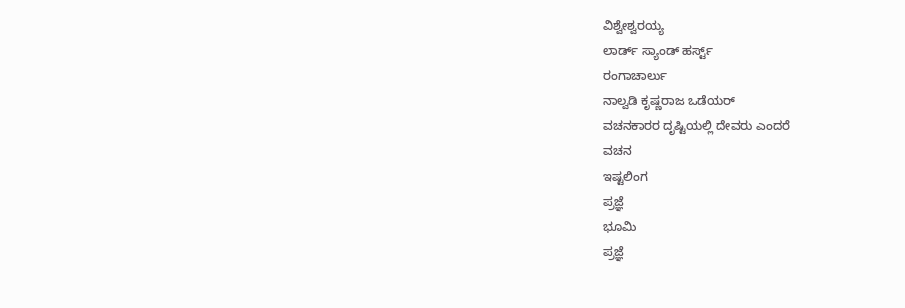ವಿಶ್ವೇಶ್ವರಯ್ಯ
ಲಾರ್ಡ್ ಸ್ಯಾಂಡ್ ಹರ್ಸ್ಟ್
ರಂಗಾಚಾರ್ಲು
ನಾಲ್ವಡಿ ಕೃಷ್ಣರಾಜ ಒಡೆಯರ್
ವಚನಕಾರರ ದೃಷ್ಟಿಯಲ್ಲಿ ದೇವರು ಎಂದರೆ
ವಚನ
ಇಷ್ಟಲಿಂಗ
ಪ್ರಜ್ಞೆ
ಭೂಮಿ
ಪ್ರಜ್ಞೆ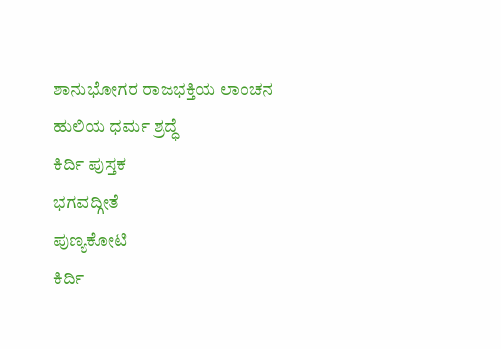ಶಾನುಭೋಗರ ರಾಜಭಕ್ತಿಯ ಲಾಂಚನ
ಹುಲಿಯ ಧರ್ಮ ಶ್ರದ್ಧೆ
ಕಿರ್ದಿ ಪುಸ್ತಕ
ಭಗವದ್ಗೀತೆ
ಪುಣ್ಯಕೋಟಿ
ಕಿರ್ದಿ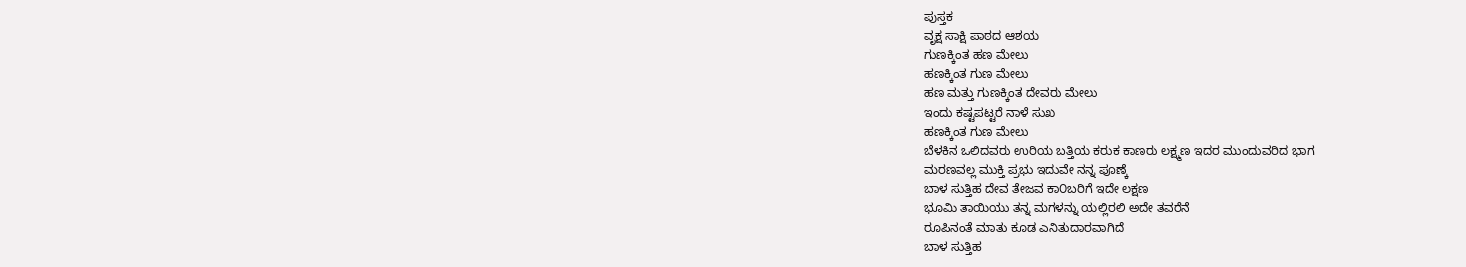ಪುಸ್ತಕ
ವೃಕ್ಷ ಸಾಕ್ಷಿ ಪಾಠದ ಆಶಯ
ಗುಣಕ್ಕಿಂತ ಹಣ ಮೇಲು
ಹಣಕ್ಕಿಂತ ಗುಣ ಮೇಲು
ಹಣ ಮತ್ತು ಗುಣಕ್ಕಿಂತ ದೇವರು ಮೇಲು
ಇಂದು ಕಷ್ಟಪಟ್ಟರೆ ನಾಳೆ ಸುಖ
ಹಣಕ್ಕಿಂತ ಗುಣ ಮೇಲು
ಬೆಳಕಿನ ಒಲಿದವರು ಉರಿಯ ಬತ್ತಿಯ ಕರುಕ ಕಾಣರು ಲಕ್ಷ್ಮಣ ಇದರ ಮುಂದುವರಿದ ಭಾಗ
ಮರಣವಲ್ಲ ಮುಕ್ತಿ ಪ್ರಭು ಇದುವೇ ನನ್ನ ಪೂಣ್ಕೆ
ಬಾಳ ಸುತ್ತಿಹ ದೇವ ತೇಜವ ಕಾ೦ಬರಿಗೆ ಇದೇ ಲಕ್ಷಣ
ಭೂಮಿ ತಾಯಿಯು ತನ್ನ ಮಗಳನ್ನು ಯಲ್ಲಿರಲಿ ಅದೇ ತವರೆನೆ
ರೂಪಿನಂತೆ ಮಾತು ಕೂಡ ಎನಿತುದಾರವಾಗಿದೆ
ಬಾಳ ಸುತ್ತಿಹ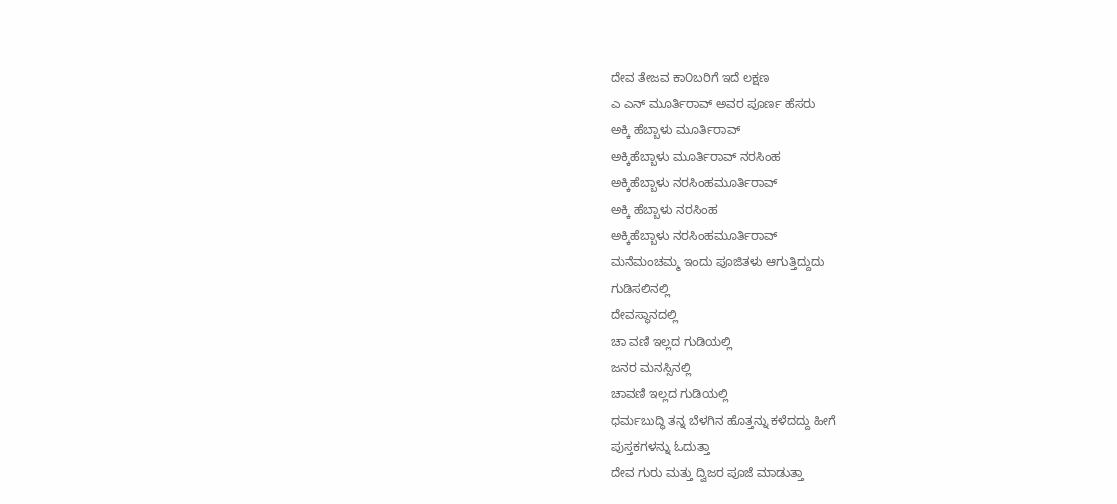ದೇವ ತೇಜವ ಕಾ೦ಬರಿಗೆ ಇದೆ ಲಕ್ಷಣ
ಎ ಎನ್ ಮೂರ್ತಿರಾವ್ ಅವರ ಪೂರ್ಣ ಹೆಸರು
ಅಕ್ಕಿ ಹೆಬ್ಬಾಳು ಮೂರ್ತಿರಾವ್
ಅಕ್ಕಿಹೆಬ್ಬಾಳು ಮೂರ್ತಿರಾವ್ ನರಸಿಂಹ
ಅಕ್ಕಿಹೆಬ್ಬಾಳು ನರಸಿಂಹಮೂರ್ತಿರಾವ್
ಅಕ್ಕಿ ಹೆಬ್ಬಾಳು ನರಸಿಂಹ
ಅಕ್ಕಿಹೆಬ್ಬಾಳು ನರಸಿಂಹಮೂರ್ತಿರಾವ್
ಮನೆಮಂಚಮ್ಮ ಇಂದು ಪೂಜಿತಳು ಆಗುತ್ತಿದ್ದುದು
ಗುಡಿಸಲಿನಲ್ಲಿ
ದೇವಸ್ಥಾನದಲ್ಲಿ
ಚಾ ವಣಿ ಇಲ್ಲದ ಗುಡಿಯಲ್ಲಿ
ಜನರ ಮನಸ್ಸಿನಲ್ಲಿ
ಚಾವಣಿ ಇಲ್ಲದ ಗುಡಿಯಲ್ಲಿ
ಧರ್ಮಬುದ್ಧಿ ತನ್ನ ಬೆಳಗಿನ ಹೊತ್ತನ್ನು ಕಳೆದದ್ದು ಹೀಗೆ
ಪುಸ್ತಕಗಳನ್ನು ಓದುತ್ತಾ
ದೇವ ಗುರು ಮತ್ತು ದ್ವಿಜರ ಪೂಜೆ ಮಾಡುತ್ತಾ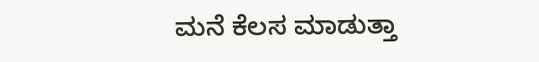ಮನೆ ಕೆಲಸ ಮಾಡುತ್ತಾ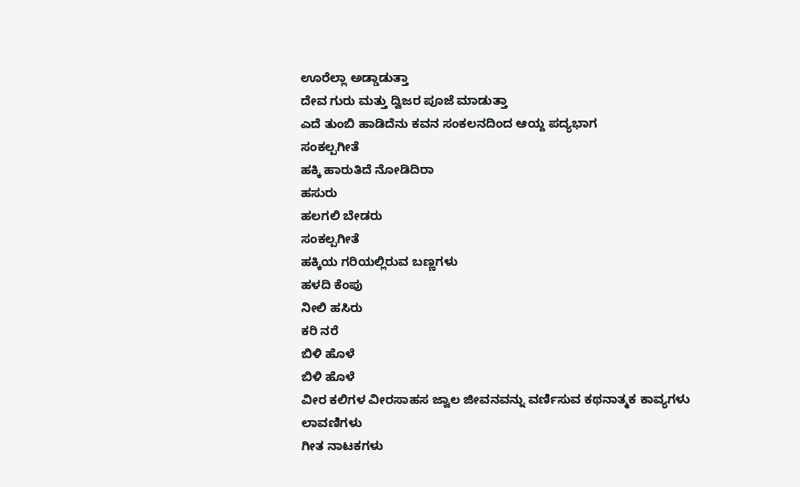ಊರೆಲ್ಲಾ ಅಡ್ಡಾಡುತ್ತಾ
ದೇವ ಗುರು ಮತ್ತು ದ್ವಿಜರ ಪೂಜೆ ಮಾಡುತ್ತಾ
ಎದೆ ತುಂಬಿ ಹಾಡಿದೆನು ಕವನ ಸಂಕಲನದಿಂದ ಆಯ್ದ ಪದ್ಯಭಾಗ
ಸಂಕಲ್ಪಗೀತೆ
ಹಕ್ಕಿ ಹಾರುತಿದೆ ನೋಡಿದಿರಾ
ಹಸುರು
ಹಲಗಲಿ ಬೇಡರು
ಸಂಕಲ್ಪಗೀತೆ
ಹಕ್ಕಿಯ ಗರಿಯಲ್ಲಿರುವ ಬಣ್ಣಗಳು
ಹಳದಿ ಕೆಂಪು
ನೀಲಿ ಹಸಿರು
ಕರಿ ನರೆ
ಬಿಳಿ ಹೊಳೆ
ಬಿಳಿ ಹೊಳೆ
ವೀರ ಕಲಿಗಳ ವೀರಸಾಹಸ ಜ್ವಾಲ ಜೀವನವನ್ನು ವರ್ಣಿಸುವ ಕಥನಾತ್ಮಕ ಕಾವ್ಯಗಳು
ಲಾವಣಿಗಳು
ಗೀತ ನಾಟಕಗಳು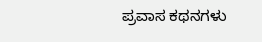ಪ್ರವಾಸ ಕಥನಗಳು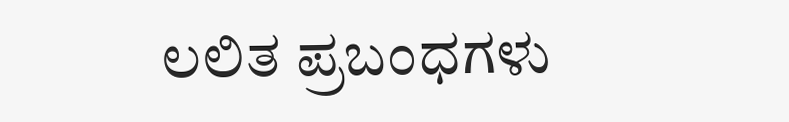ಲಲಿತ ಪ್ರಬಂಧಗಳು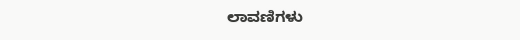ಲಾವಣಿಗಳು